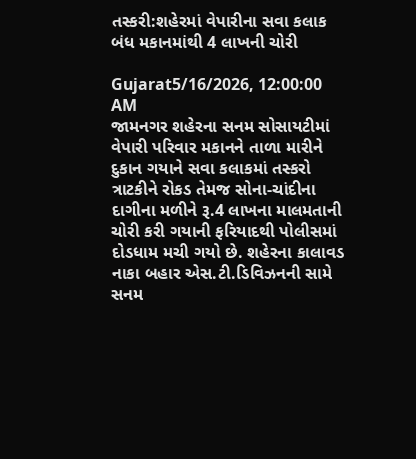તસ્કરી:શહેરમાં વેપારીના સવા કલાક બંધ મકાનમાંથી 4 લાખની ચોરી

Gujarat5/16/2026, 12:00:00 AM
જામનગર શહેરના સનમ સોસાયટીમાં વેપારી પરિવાર મકાનને તાળા મારીને દુકાન ગયાને સવા કલાકમાં તસ્કરો ત્રાટકીને રોકડ તેમજ સોના-ચાંદીના દાગીના મળીને રૂ.4 લાખના માલમતાની ચોરી કરી ગયાની ફરિયાદથી પોલીસમાં દોડધામ મચી ગયો છે. શહેરના કાલાવડ નાકા બહાર એસ.ટી.ડિવિઝનની સામે સનમ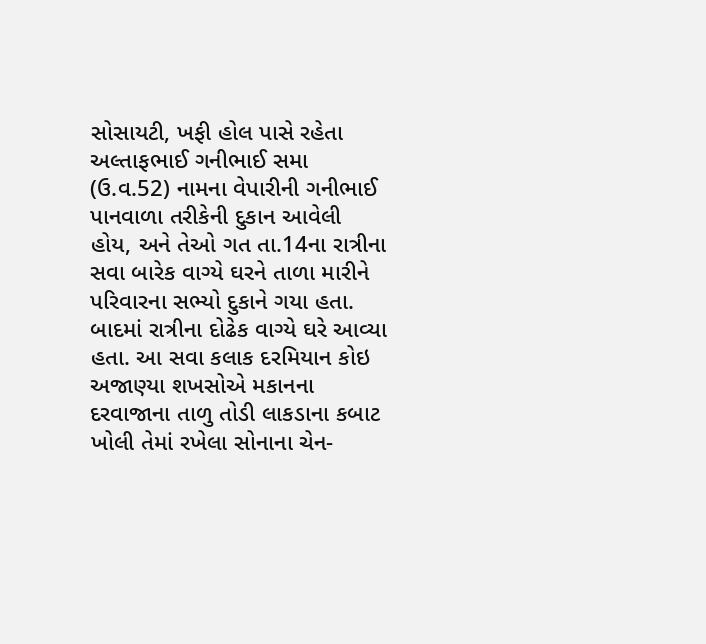સોસાયટી, ખફી હોલ પાસે રહેતા અલ્તાફભાઈ ગનીભાઈ સમા (ઉ.વ.52) નામના વેપારીની ગનીભાઈ પાનવાળા તરીકેની દુકાન આવેલી હોય, અને તેઓ ગત તા.14ના રાત્રીના સવા બારેક વાગ્યે ઘરને તાળા મારીને પરિવારના સભ્યો દુકાને ગયા હતા. બાદમાં રાત્રીના દોઢેક વાગ્યે ઘરે આવ્યા હતા. આ સવા કલાક દરમિયાન કોઇ અજાણ્યા શખસોએ મકાનના દરવાજાના તાળુ તોડી લાકડાના કબાટ ખોલી તેમાં રખેલા સોનાના ચેન-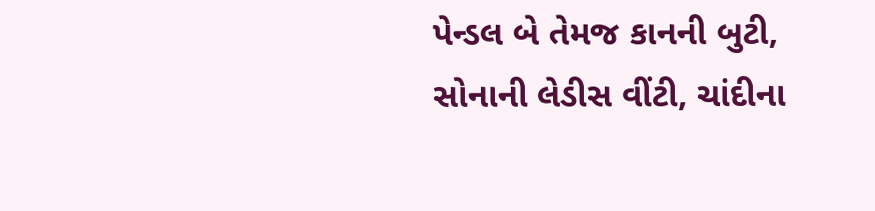પેન્ડલ બે તેમજ કાનની બુટી, સોનાની લેડીસ વીંટી, ચાંદીના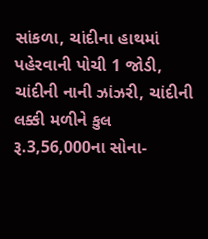સાંકળા, ચાંદીના હાથમાં પહેરવાની પોચી 1 જોડી, ચાંદીની નાની ઝાંઝરી, ચાંદીની લક્કી મળીને કુલ રૂ.3,56,000ના સોના-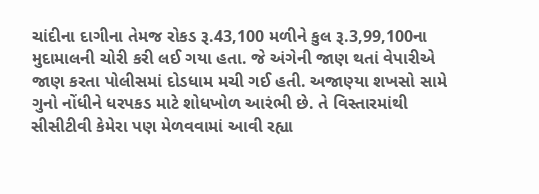ચાંદીના દાગીના તેમજ રોકડ રૂ.43,100 મળીને કુલ રૂ.3,99,100ના મુદામાલની ચોરી કરી લઈ ગયા હતા. જે અંગેની જાણ થતાં વેપારીએ જાણ કરતા પોલીસમાં દોડધામ મચી ગઈ હતી. અજાણ્યા શખસો સામે ગુનો નોંધીને ધરપકડ માટે શોધખોળ આરંભી છે. તે વિસ્તારમાંથી સીસીટીવી કેમેરા પણ મેળવવામાં આવી રહ્યા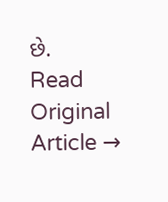છે.
Read Original Article →